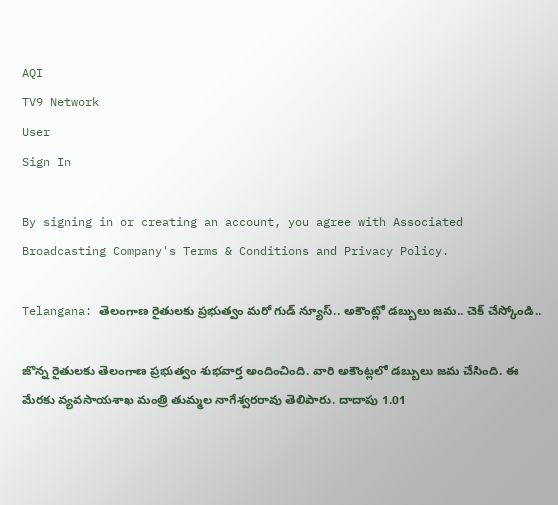AQI
TV9 Network
User
Sign In

By signing in or creating an account, you agree with Associated Broadcasting Company's Terms & Conditions and Privacy Policy.

Telangana: తెలంగాణ రైతులకు ప్రభుత్వం మరో గుడ్ న్యూస్.. అకౌంట్లో డబ్బులు జమ.. చెక్ చేస్కోండి..

జొన్న రైతులకు తెలంగాణ ప్రభుత్వం శుభవార్త అందించింది. వారి అకౌంట్లలో డబ్బులు జమ చేసింది. ఈ మేరకు వ్యవసాయశాఖ మంత్రి తుమ్మల నాగేశ్వరరావు తెలిపారు. దాదాపు 1.01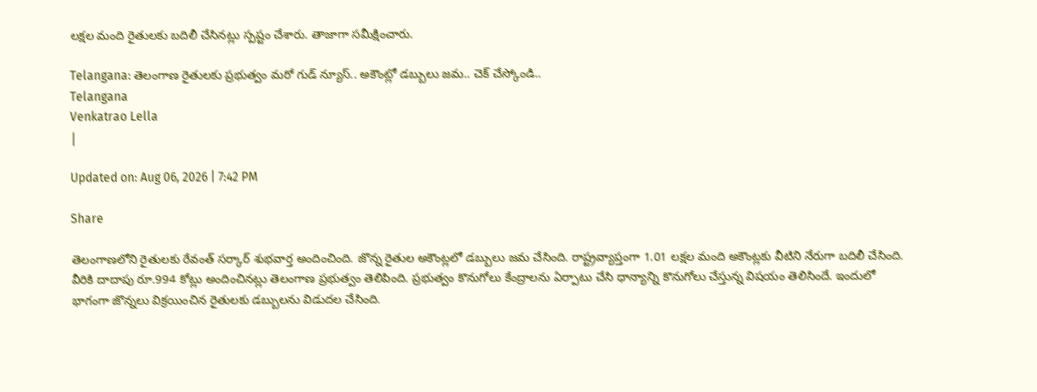లక్షల మంది రైతులకు బదిలీ చేసినట్లు స్పష్టం చేశారు. తాజాగా సమీక్షించారు.

Telangana: తెలంగాణ రైతులకు ప్రభుత్వం మరో గుడ్ న్యూస్.. అకౌంట్లో డబ్బులు జమ.. చెక్ చేస్కోండి..
Telangana
Venkatrao Lella
|

Updated on: Aug 06, 2026 | 7:42 PM

Share

తెలంగాణలోని రైతులకు రేవంత్ సర్కార్ శుభవార్త అందించింది. జొన్న రైతుల అకౌంట్లలో డబ్బులు జమ చేసింది. రాష్ట్రవ్యాప్తంగా 1.01 లక్షల మంది అకౌంట్లకు వీటిని నేరుగా బదిలీ చేసింది. వీరికి దాదాపు రూ.994 కోట్లు అందించినట్లు తెలంగాణ ప్రభుత్వం తెలిపింది. ప్రభుత్వం కొనుగోలు కేంద్రాలను ఏర్పాటు చేసి ధాన్యాన్ని కొనుగోలు చేస్తున్న విషయం తెలిసిందే. ఇందులో భాగంగా జొన్నలు విక్రయించిన రైతులకు డబ్బులను విడుదల చేసింది.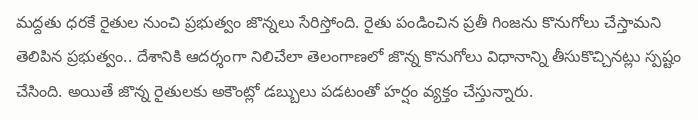మద్దతు ధరకే రైతుల నుంచి ప్రభుత్వం జొన్నలు సేరిస్తోంది. రైతు పండించిన ప్రతీ గింజను కొనుగోలు చేస్తామని తెలిపిన ప్రభుత్వం.. దేశానికి ఆదర్శంగా నిలిచేలా తెలంగాణలో జొన్న కొనుగోలు విధానాన్ని తీసుకొచ్చినట్లు స్పష్టం చేసింది. అయితే జొన్న రైతులకు అకౌంట్లో డబ్బులు పడటంతో హర్షం వ్యక్తం చేస్తున్నారు.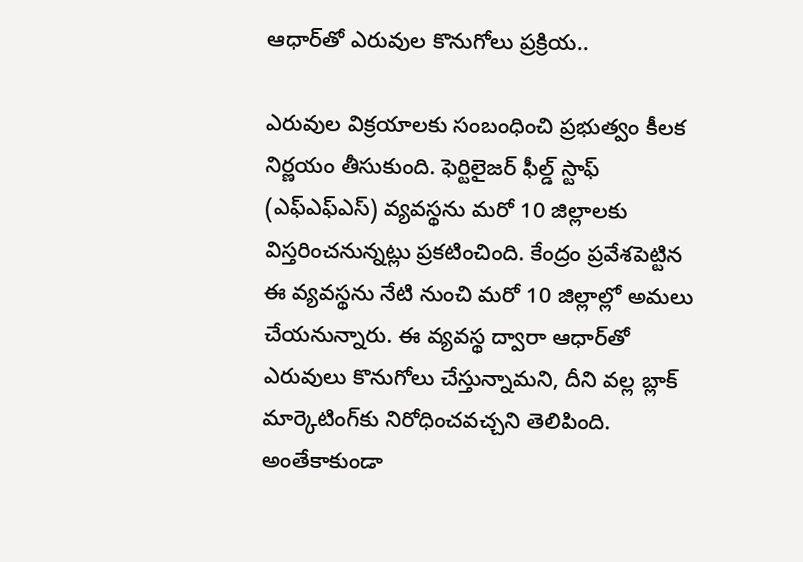ఆధార్‌తో ఎరువుల కొనుగోలు ప్రక్రియ..

ఎరువుల విక్రయాలకు సంబంధించి ప్రభుత్వం కీలక నిర్ణయం తీసుకుంది. ఫెర్టిలైజర్ ఫీల్డ్ స్టాఫ్ (ఎఫ్‌ఎఫ్‌ఎస్) వ్యవస్థను మరో 10 జిల్లాలకు విస్తరించనున్నట్లు ప్రకటించింది. కేంద్రం ప్రవేశపెట్టిన ఈ వ్యవస్థను నేటి నుంచి మరో 10 జిల్లాల్లో అమలు చేయనున్నారు. ఈ వ్యవస్థ ద్వారా ఆధార్‌తో ఎరువులు కొనుగోలు చేస్తున్నామని, దీని వల్ల బ్లాక్ మార్కెటింగ్‌కు నిరోధించవచ్చని తెలిపింది. అంతేకాకుండా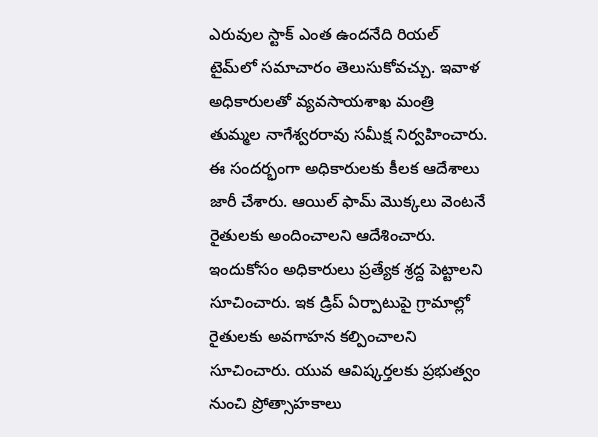ఎరువుల స్టాక్ ఎంత ఉందనేది రియల్ టైమ్‌లో సమాచారం తెలుసుకోవచ్చు. ఇవాళ అధికారులతో వ్యవసాయశాఖ మంత్రి తుమ్మల నాగేశ్వరరావు సమీక్ష నిర్వహించారు. ఈ సందర్భంగా అధికారులకు కీలక ఆదేశాలు జారీ చేశారు. ఆయిల్ ఫామ్ మొక్కలు వెంటనే రైతులకు అందించాలని ఆదేశించారు. ఇందుకోసం అధికారులు ప్రత్యేక శ్రద్ద పెట్టాలని సూచించారు. ఇక డ్రిప్ ఏర్పాటుపై గ్రామాల్లో రైతులకు అవగాహన కల్పించాలని సూచించారు. యువ ఆవిష్కర్తలకు ప్రభుత్వం నుంచి ప్రోత్సాహకాలు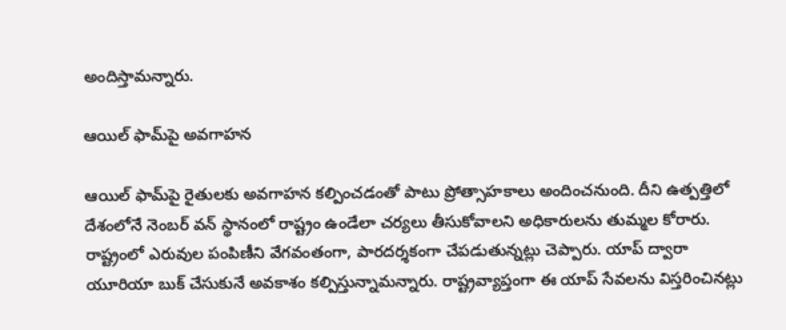అందిస్తామన్నారు.

ఆయిల్ ఫామ్‌పై అవగాహన

ఆయిల్ ఫామ్‌పై రైతులకు అవగాహన కల్పించడంతో పాటు ప్రోత్సాహకాలు అందించనుంది. దీని ఉత్పత్తిలో దేశంలోనే నెంబర్ వన్ స్థానంలో రాష్ట్రం ఉండేలా చర్యలు తీసుకోవాలని అధికారులను తుమ్మల కోరారు. రాష్ట్రంలో ఎరువుల పంపిణీని వేగవంతంగా, పారదర్శకంగా చేపడుతున్నట్లు చెప్పారు. యాప్ ద్వారా యూరియా బుక్ చేసుకునే అవకాశం కల్పిస్తున్నామన్నారు. రాష్ట్రవ్యాప్తంగా ఈ యాప్ సేవలను విస్తరించినట్లు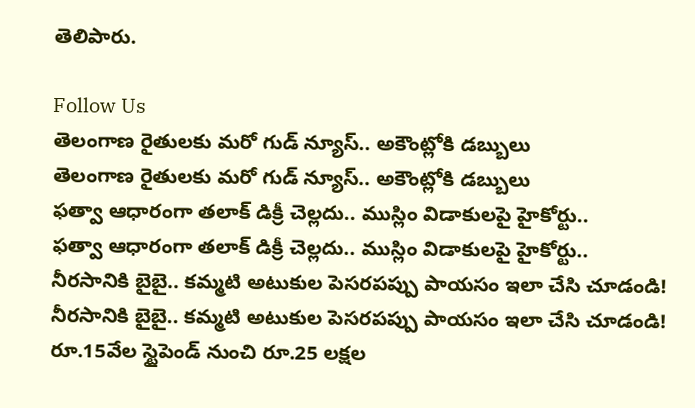తెలిపారు.

Follow Us
తెలంగాణ రైతులకు మరో గుడ్ న్యూస్.. అకౌంట్లోకి డబ్బులు
తెలంగాణ రైతులకు మరో గుడ్ న్యూస్.. అకౌంట్లోకి డబ్బులు
ఫత్వా ఆధారంగా తలాక్ డిక్రీ చెల్లదు.. ముస్లిం విడాకులపై హైకోర్టు..
ఫత్వా ఆధారంగా తలాక్ డిక్రీ చెల్లదు.. ముస్లిం విడాకులపై హైకోర్టు..
నీరసానికి బైబై.. కమ్మటి అటుకుల పెసరపప్పు పాయసం ఇలా చేసి చూడండి!
నీరసానికి బైబై.. కమ్మటి అటుకుల పెసరపప్పు పాయసం ఇలా చేసి చూడండి!
రూ.15వేల స్టైపెండ్ నుంచి రూ.25 లక్షల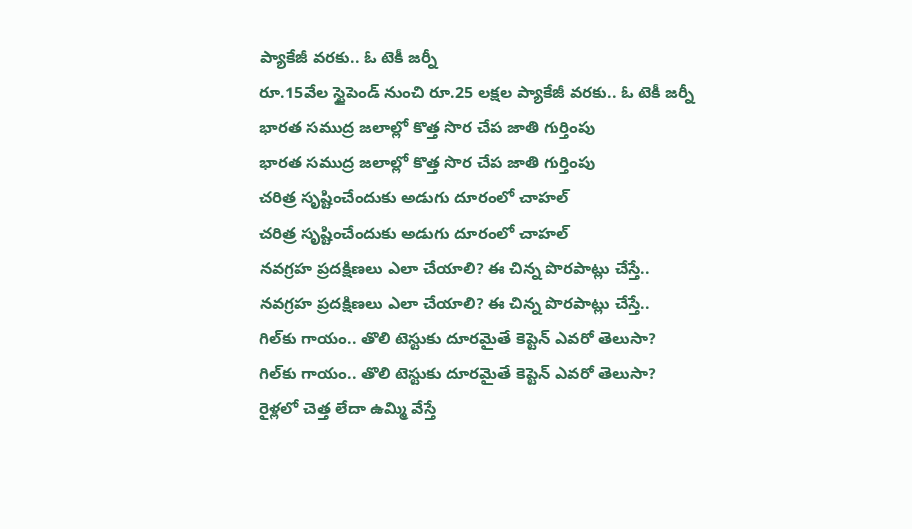ప్యాకేజీ వరకు.. ఓ టెకీ జర్నీ
రూ.15వేల స్టైపెండ్ నుంచి రూ.25 లక్షల ప్యాకేజీ వరకు.. ఓ టెకీ జర్నీ
భారత సముద్ర జలాల్లో కొత్త సొర చేప జాతి గుర్తింపు
భారత సముద్ర జలాల్లో కొత్త సొర చేప జాతి గుర్తింపు
చరిత్ర సృష్టించేందుకు అడుగు దూరంలో చాహల్
చరిత్ర సృష్టించేందుకు అడుగు దూరంలో చాహల్
నవగ్రహ ప్రదక్షిణలు ఎలా చేయాలి? ఈ చిన్న పొరపాట్లు చేస్తే..
నవగ్రహ ప్రదక్షిణలు ఎలా చేయాలి? ఈ చిన్న పొరపాట్లు చేస్తే..
గిల్‌కు గాయం.. తొలి టెస్టుకు దూరమైతే కెప్టెన్ ఎవరో తెలుసా?
గిల్‌కు గాయం.. తొలి టెస్టుకు దూరమైతే కెప్టెన్ ఎవరో తెలుసా?
రైళ్లలో చెత్త లేదా ఉమ్మి వేస్తే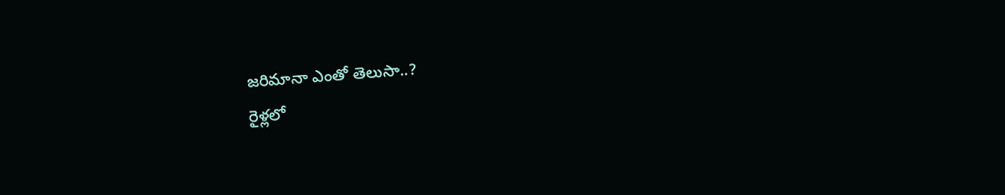జరిమానా ఎంతో తెలుసా..?
రైళ్లలో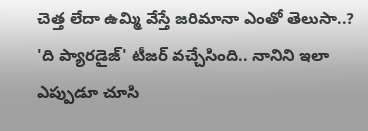చెత్త లేదా ఉమ్మి వేస్తే జరిమానా ఎంతో తెలుసా..?
'ది ప్యారడైజ్' టీజర్ వచ్చేసింది.. నానిని ఇలా ఎప్పుడూ చూసి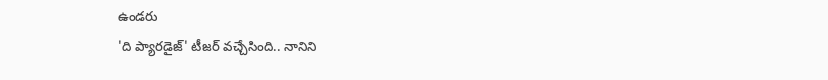ఉండరు
'ది ప్యారడైజ్' టీజర్ వచ్చేసింది.. నానిని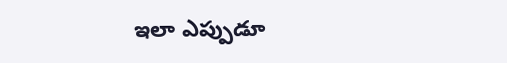ఇలా ఎప్పుడూ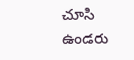చూసి ఉండరు